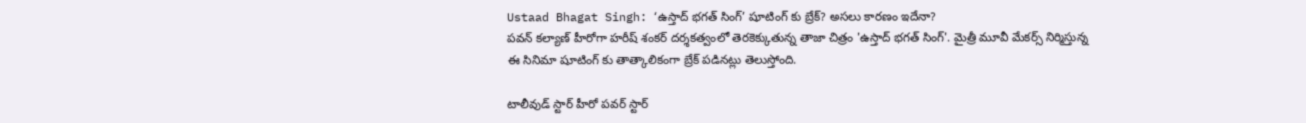Ustaad Bhagat Singh: ‘ఉస్తాద్ భగత్ సింగ్’ షూటింగ్ కు బ్రేక్? అసలు కారణం ఇదేనా?
పవన్ కల్యాణ్ హీరోగా హరీష్ శంకర్ దర్శకత్వంలో తెరకెక్కుతున్న తాజా చిత్రం 'ఉస్తాద్ భగత్ సింగ్'. మైత్రీ మూవీ మేకర్స్ నిర్మిస్తున్న ఈ సినిమా షూటింగ్ కు తాత్కాలికంగా బ్రేక్ పడినట్లు తెలుస్తోంది.

టాలీవుడ్ స్టార్ హీరో పవర్ స్టార్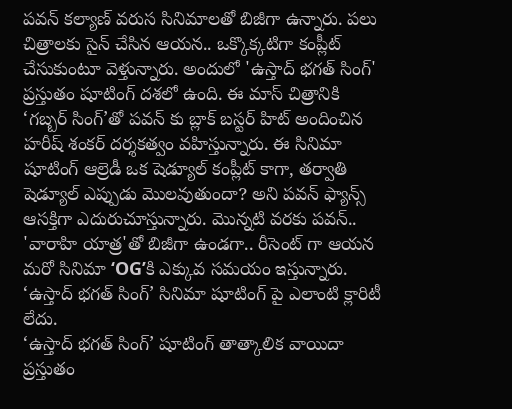పవన్ కల్యాణ్ వరుస సినిమాలతో బిజీగా ఉన్నారు. పలు చిత్రాలకు సైన్ చేసిన ఆయన.. ఒక్కొక్కటిగా కంప్లీట్ చేసుకుంటూ వెళ్తున్నారు. అందులో 'ఉస్తాద్ భగత్ సింగ్' ప్రస్తుతం షూటింగ్ దశలో ఉంది. ఈ మాస్ చిత్రానికి ‘గబ్బర్ సింగ్’తో పవన్ కు బ్లాక్ బస్టర్ హిట్ అందించిన హరీష్ శంకర్ దర్శకత్వం వహిస్తున్నారు. ఈ సినిమా షూటింగ్ ఆల్రెడీ ఒక షెడ్యూల్ కంప్లీట్ కాగా, తర్వాతి షెడ్యూల్ ఎప్పుడు మొలవుతుందా? అని పవన్ ఫ్యాన్స్ ఆసక్తిగా ఎదురుచూస్తున్నారు. మొన్నటి వరకు పవన్.. 'వారాహి యాత్ర'తో బిజీగా ఉండగా.. రీసెంట్ గా ఆయన మరో సినిమా ‘OG’కి ఎక్కువ సమయం ఇస్తున్నారు. ‘ఉస్తాద్ భగత్ సింగ్’ సినిమా షూటింగ్ పై ఎలాంటి క్లారిటీ లేదు.
‘ఉస్తాద్ భగత్ సింగ్’ షూటింగ్ తాత్కాలిక వాయిదా
ప్రస్తుతం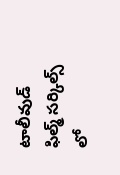టాలీవుడ్ ఫిల్మ్ సర్కిల్స్ లో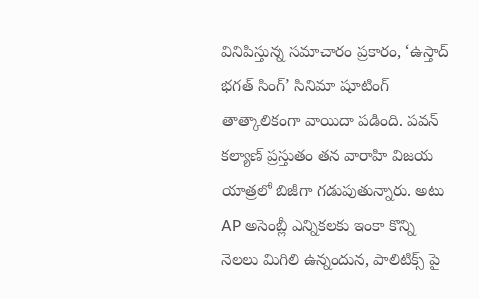వినిపిస్తున్న సమాచారం ప్రకారం, ‘ఉస్తాద్ భగత్ సింగ్’ సినిమా షూటింగ్ తాత్కాలికంగా వాయిదా పడింది. పవన్ కల్యాణ్ ప్రస్తుతం తన వారాహి విజయ యాత్రలో బిజీగా గడుపుతున్నారు. అటు AP అసెంబ్లీ ఎన్నికలకు ఇంకా కొన్ని నెలలు మిగిలి ఉన్నందున, పాలిటిక్స్ పై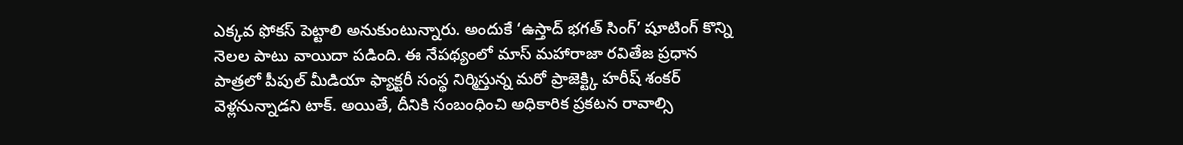ఎక్కవ ఫోకస్ పెట్టాలి అనుకుంటున్నారు. అందుకే ‘ఉస్తాద్ భగత్ సింగ్’ షూటింగ్ కొన్ని నెలల పాటు వాయిదా పడింది. ఈ నేపథ్యంలో మాస్ మహారాజా రవితేజ ప్రధాన పాత్రలో పీపుల్ మీడియా ఫ్యాక్టరీ సంస్థ నిర్మిస్తున్న మరో ప్రాజెక్ట్కి హరీష్ శంకర్ వెళ్లనున్నాడని టాక్. అయితే, దీనికి సంబంధించి అధికారిక ప్రకటన రావాల్సి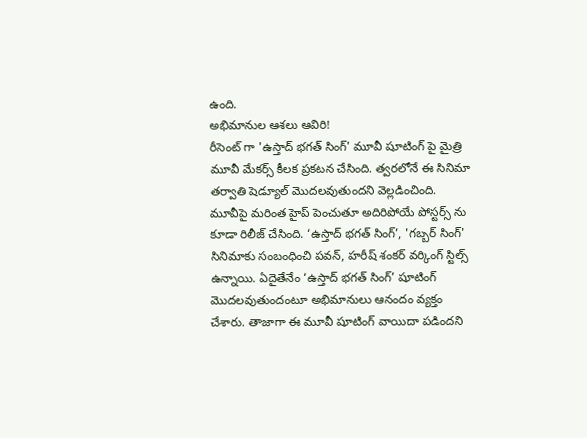ఉంది.
అభిమానుల ఆశలు ఆవిరి!
రీసెంట్ గా 'ఉస్తాద్ భగత్ సింగ్' మూవీ షూటింగ్ పై మైత్రి మూవీ మేకర్స్ కీలక ప్రకటన చేసింది. త్వరలోనే ఈ సినిమా తర్వాతి షెడ్యూల్ మొదలవుతుందని వెల్లడించింది. మూవీపై మరింత హైప్ పెంచుతూ అదిరిపోయే పోస్టర్స్ ను కూడా రిలీజ్ చేసింది. ‘ఉస్తాద్ భగత్ సింగ్’, 'గబ్బర్ సింగ్' సినిమాకు సంబంధించి పవన్, హరీష్ శంకర్ వర్కింగ్ స్టిల్స్ ఉన్నాయి. ఏదైతేనేం ‘ఉస్తాద్ భగత్ సింగ్’ షూటింగ్ మొదలవుతుందంటూ అభిమానులు ఆనందం వ్యక్తం చేశారు. తాజాగా ఈ మూవీ షూటింగ్ వాయిదా పడిందని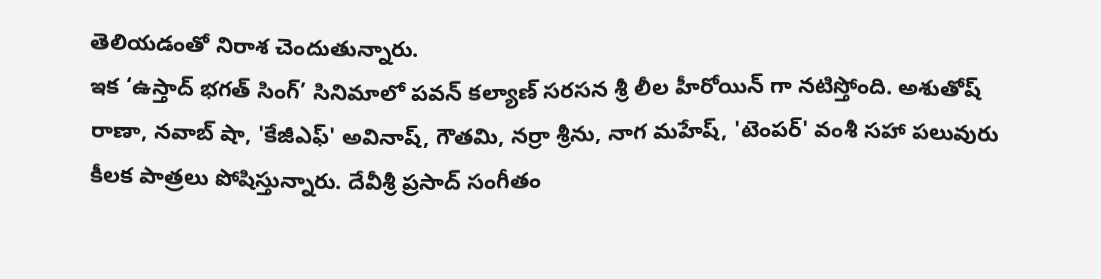తెలియడంతో నిరాశ చెందుతున్నారు.
ఇక ‘ఉస్తాద్ భగత్ సింగ్’ సినిమాలో పవన్ కల్యాణ్ సరసన శ్రీ లీల హీరోయిన్ గా నటిస్తోంది. అశుతోష్ రాణా, నవాబ్ షా, 'కేజీఎఫ్' అవినాష్, గౌతమి, నర్రా శ్రీను, నాగ మహేష్, 'టెంపర్' వంశీ సహా పలువురు కీలక పాత్రలు పోషిస్తున్నారు. దేవీశ్రీ ప్రసాద్ సంగీతం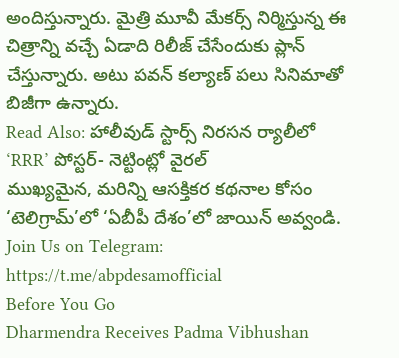అందిస్తున్నారు. మైత్రి మూవీ మేకర్స్ నిర్మిస్తున్న ఈ చిత్రాన్ని వచ్చే ఏడాది రిలీజ్ చేసేందుకు ప్లాన్ చేస్తున్నారు. అటు పవన్ కల్యాణ్ పలు సినిమాతో బిజీగా ఉన్నారు.
Read Also: హాలీవుడ్ స్టార్స్ నిరసన ర్యాలీలో ‘RRR’ పోస్టర్- నెట్టింట్లో వైరల్
ముఖ్యమైన, మరిన్ని ఆసక్తికర కథనాల కోసం ‘టెలిగ్రామ్’లో ‘ఏబీపీ దేశం’లో జాయిన్ అవ్వండి.
Join Us on Telegram: https://t.me/abpdesamofficial
Before You Go
Dharmendra Receives Padma Vibhushan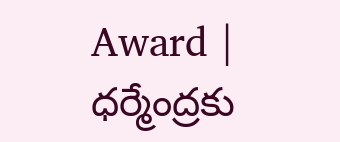Award | ధర్మేంద్రకు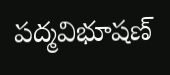పద్మవిభూషణ్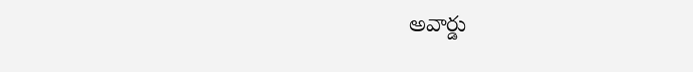అవార్డు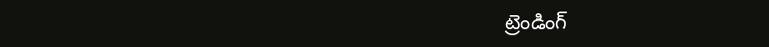ట్రెండింగ్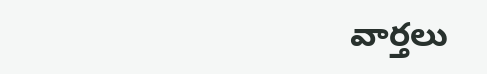వార్తలు